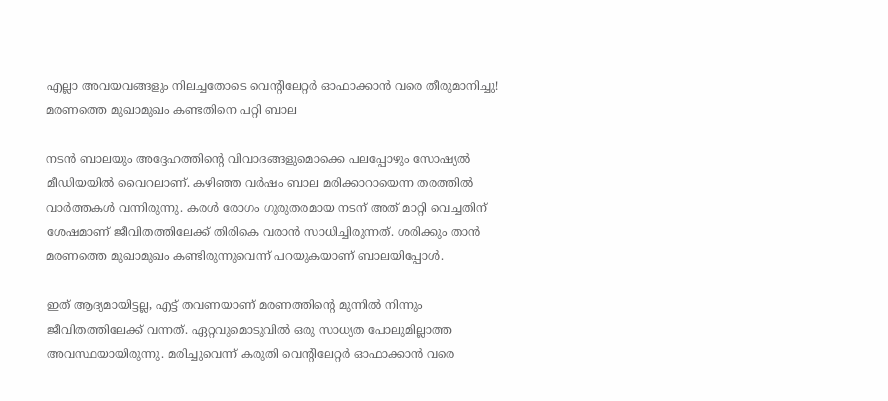എല്ലാ അവയവങ്ങളും നിലച്ചതോടെ വെന്റിലേറ്റര്‍ ഓഫാക്കാന്‍ വരെ തീരുമാനിച്ചു! മരണത്തെ മുഖാമുഖം കണ്ടതിനെ പറ്റി ബാല

നടന്‍ ബാലയും അദ്ദേഹത്തിന്റെ വിവാദങ്ങളുമൊക്കെ പലപ്പോഴും സോഷ്യല്‍ മീഡിയയില്‍ വൈറലാണ്. കഴിഞ്ഞ വര്‍ഷം ബാല മരിക്കാറായെന്ന തരത്തില്‍ വാര്‍ത്തകള്‍ വന്നിരുന്നു. കരള്‍ രോഗം ഗുരുതരമായ നടന് അത് മാറ്റി വെച്ചതിന് ശേഷമാണ് ജീവിതത്തിലേക്ക് തിരികെ വരാന്‍ സാധിച്ചിരുന്നത്. ശരിക്കും താന്‍ മരണത്തെ മുഖാമുഖം കണ്ടിരുന്നുവെന്ന് പറയുകയാണ് ബാലയിപ്പോള്‍.

ഇത് ആദ്യമായിട്ടല്ല, എട്ട് തവണയാണ് മരണത്തിന്റെ മുന്നില്‍ നിന്നും ജീവിതത്തിലേക്ക് വന്നത്. ഏറ്റവുമൊടുവില്‍ ഒരു സാധ്യത പോലുമില്ലാത്ത അവസ്ഥയായിരുന്നു. മരിച്ചുവെന്ന് കരുതി വെന്റിലേറ്റര്‍ ഓഫാക്കാന്‍ വരെ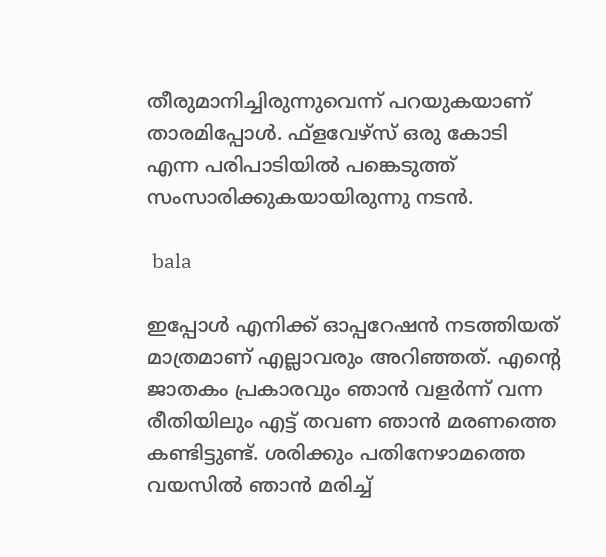തീരുമാനിച്ചിരുന്നുവെന്ന് പറയുകയാണ് താരമിപ്പോള്‍. ഫ്‌ളവേഴ്‌സ് ഒരു കോടി എന്ന പരിപാടിയില്‍ പങ്കെടുത്ത് സംസാരിക്കുകയായിരുന്നു നടന്‍.

 bala

ഇപ്പോള്‍ എനിക്ക് ഓപ്പറേഷന്‍ നടത്തിയത് മാത്രമാണ് എല്ലാവരും അറിഞ്ഞത്. എന്റെ ജാതകം പ്രകാരവും ഞാന്‍ വളര്‍ന്ന് വന്ന രീതിയിലും എട്ട് തവണ ഞാന്‍ മരണത്തെ കണ്ടിട്ടുണ്ട്. ശരിക്കും പതിനേഴാമത്തെ വയസില്‍ ഞാന്‍ മരിച്ച്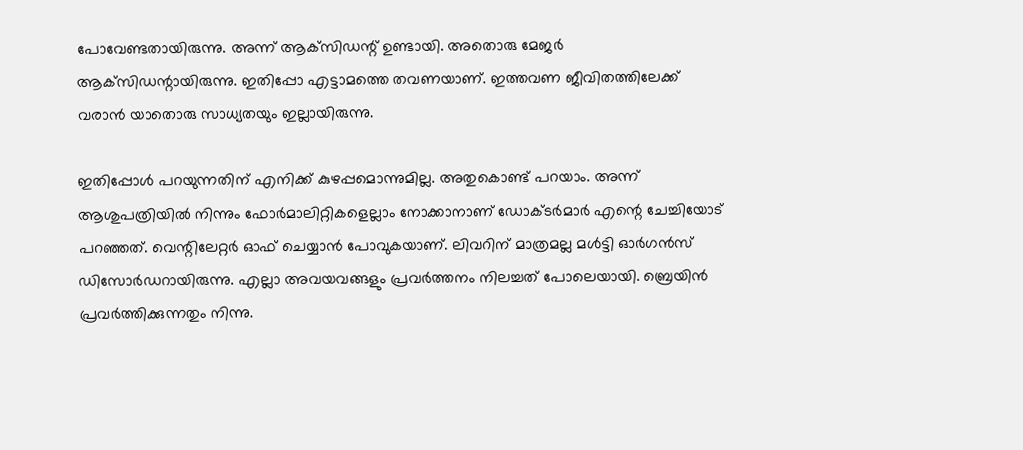പോവേണ്ടതായിരുന്നു. അന്ന് ആക്‌സിഡന്റ് ഉണ്ടായി. അതൊരു മേജര്‍ ആക്‌സിഡന്റായിരുന്നു. ഇതിപ്പോ എട്ടാമത്തെ തവണയാണ്. ഇത്തവണ ജീവിതത്തിലേക്ക് വരാന്‍ യാതൊരു സാധ്യതയും ഇല്ലായിരുന്നു.

ഇതിപ്പോള്‍ പറയുന്നതിന് എനിക്ക് കുഴപ്പമൊന്നുമില്ല. അതുകൊണ്ട് പറയാം. അന്ന് ആശുപത്രിയില്‍ നിന്നും ഫോര്‍മാലിറ്റികളെല്ലാം നോക്കാനാണ് ഡോക്ടര്‍മാര്‍ എന്റെ ചേച്ചിയോട് പറഞ്ഞത്. വെന്റിലേറ്റര്‍ ഓഫ് ചെയ്യാന്‍ പോവുകയാണ്. ലിവറിന് മാത്രമല്ല മള്‍ട്ടി ഓര്‍ഗന്‍സ് ഡിസോര്‍ഡറായിരുന്നു. എല്ലാ അവയവങ്ങളും പ്രവര്‍ത്തനം നിലച്ചത് പോലെയായി. ബ്രെയിന്‍ പ്രവര്‍ത്തിക്കുന്നതും നിന്നു.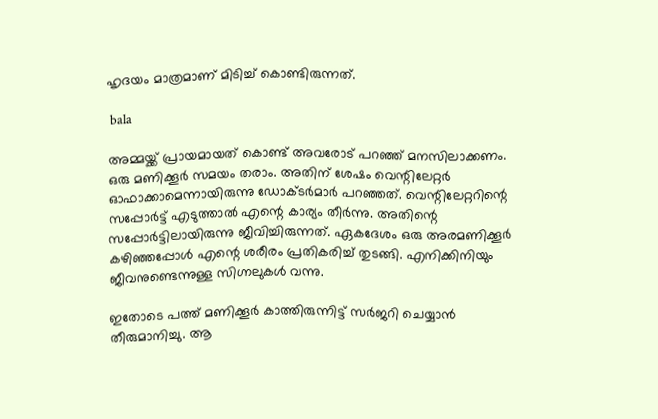ഹൃദയം മാത്രമാണ് മിടിച്ച് കൊണ്ടിരുന്നത്.

 bala

അമ്മയ്ക്ക് പ്രായമായത് കൊണ്ട് അവരോട് പറഞ്ഞ് മനസിലാക്കണം. ഒരു മണിക്കൂര്‍ സമയം തരാം. അതിന് ശേഷം വെന്റിലേറ്റര്‍ ഓഫാക്കാമെന്നായിരുന്നു ഡോക്ടര്‍മാര്‍ പറഞ്ഞത്. വെന്റിലേറ്ററിന്റെ സപ്പോര്‍ട്ട് എടുത്താല്‍ എന്റെ കാര്യം തീര്‍ന്നു. അതിന്റെ സപ്പോര്‍ട്ടിലായിരുന്നു ജീവിച്ചിരുന്നത്. ഏകദേശം ഒരു അരമണിക്കൂര്‍ കഴിഞ്ഞപ്പോള്‍ എന്റെ ശരീരം പ്രതികരിച്ച് തുടങ്ങി. എനിക്കിനിയും ജീവനുണ്ടെന്നുള്ള സിഗ്നലുകള്‍ വന്നു.

ഇതോടെ പത്ത് മണിക്കൂര്‍ കാത്തിരുന്നിട്ട് സര്‍ജറി ചെയ്യാന്‍ തീരുമാനിച്ചു. ആ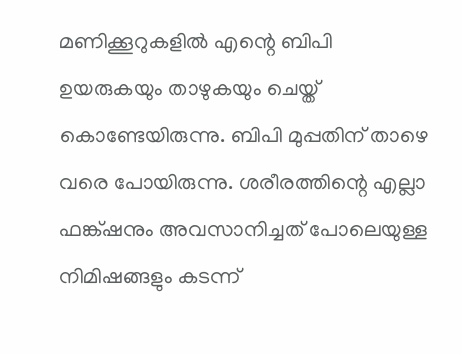മണിക്കൂറുകളില്‍ എന്റെ ബിപി ഉയരുകയും താഴുകയും ചെയ്ത് കൊണ്ടേയിരുന്നു. ബിപി മുപ്പതിന് താഴെ വരെ പോയിരുന്നു. ശരീരത്തിന്റെ എല്ലാ ഫങ്ക്ഷനും അവസാനിച്ചത് പോലെയുള്ള നിമിഷങ്ങളും കടന്ന്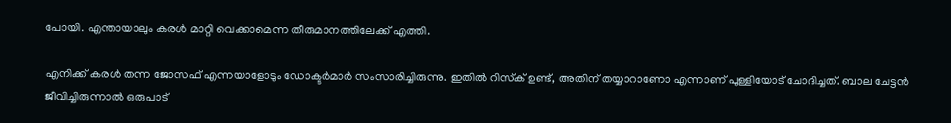പോയി. എന്തായാലും കരള്‍ മാറ്റി വെക്കാമെന്ന തീരുമാനത്തിലേക്ക് എത്തി.

എനിക്ക് കരള്‍ തന്ന ജോസഫ് എന്നയാളോടും ഡോക്ടര്‍മാര്‍ സംസാരിച്ചിരുന്നു. ഇതില്‍ റിസ്‌ക് ഉണ്ട്, അതിന് തയ്യാറാണോ എന്നാണ് പുള്ളിയോട് ചോദിച്ചത്. ബാല ചേട്ടന്‍ ജീവിച്ചിരുന്നാല്‍ ഒരുപാട്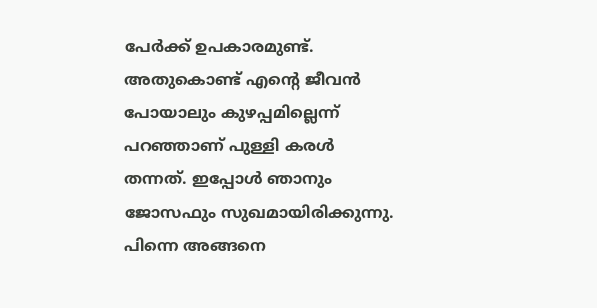പേര്‍ക്ക് ഉപകാരമുണ്ട്. അതുകൊണ്ട് എന്റെ ജീവന്‍ പോയാലും കുഴപ്പമില്ലെന്ന് പറഞ്ഞാണ് പുള്ളി കരള്‍ തന്നത്. ഇപ്പോള്‍ ഞാനും ജോസഫും സുഖമായിരിക്കുന്നു. പിന്നെ അങ്ങനെ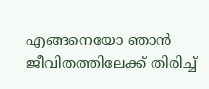എങ്ങനെയോ ഞാന്‍ ജീവിതത്തിലേക്ക് തിരിച്ച്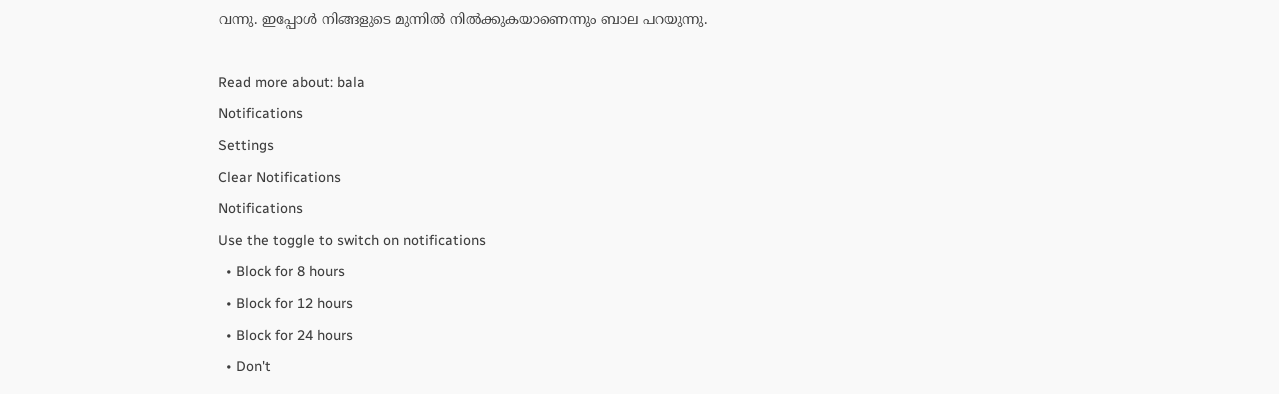വന്നു. ഇപ്പോള്‍ നിങ്ങളുടെ മുന്നില്‍ നില്‍ക്കുകയാണെന്നും ബാല പറയുന്നു.

Read more about: bala
Notifications
Settings
Clear Notifications
Notifications
Use the toggle to switch on notifications
  • Block for 8 hours
  • Block for 12 hours
  • Block for 24 hours
  • Don't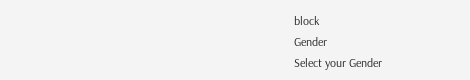block
Gender
Select your Gender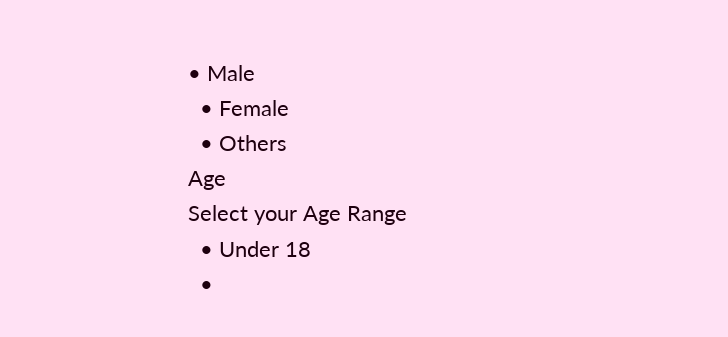• Male
  • Female
  • Others
Age
Select your Age Range
  • Under 18
  •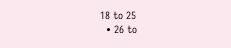18 to 25
  • 26 to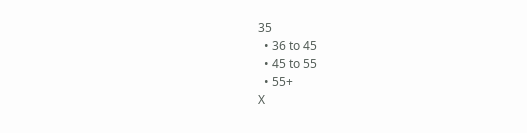35
  • 36 to 45
  • 45 to 55
  • 55+
X